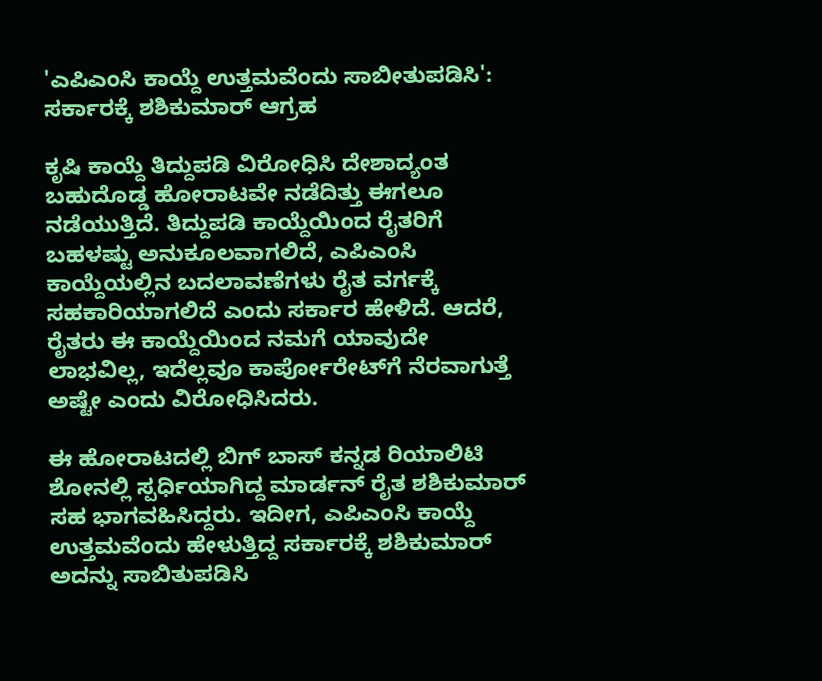'ಎಪಿಎಂಸಿ ಕಾಯ್ದೆ ಉತ್ತಮವೆಂದು ಸಾಬೀತುಪಡಿಸಿ': ಸರ್ಕಾರಕ್ಕೆ ಶಶಿಕುಮಾರ್ ಆಗ್ರಹ

ಕೃಷಿ ಕಾಯ್ದೆ ತಿದ್ದುಪಡಿ ವಿರೋಧಿಸಿ ದೇಶಾದ್ಯಂತ ಬಹುದೊಡ್ಡ ಹೋರಾಟವೇ ನಡೆದಿತ್ತು ಈಗಲೂ ನಡೆಯುತ್ತಿದೆ. ತಿದ್ದುಪಡಿ ಕಾಯ್ದೆಯಿಂದ ರೈತರಿಗೆ ಬಹಳಷ್ಟು ಅನುಕೂಲವಾಗಲಿದೆ, ಎಪಿಎಂಸಿ ಕಾಯ್ದೆಯಲ್ಲಿನ ಬದಲಾವಣೆಗಳು ರೈತ ವರ್ಗಕ್ಕೆ ಸಹಕಾರಿಯಾಗಲಿದೆ ಎಂದು ಸರ್ಕಾರ ಹೇಳಿದೆ. ಆದರೆ, ರೈತರು ಈ ಕಾಯ್ದೆಯಿಂದ ನಮಗೆ ಯಾವುದೇ ಲಾಭವಿಲ್ಲ, ಇದೆಲ್ಲವೂ ಕಾರ್ಪೋರೇಟ್‌ಗೆ ನೆರವಾಗುತ್ತೆ ಅಷ್ಟೇ ಎಂದು ವಿರೋಧಿಸಿದರು.

ಈ ಹೋರಾಟದಲ್ಲಿ ಬಿಗ್ ಬಾಸ್ ಕನ್ನಡ ರಿಯಾಲಿಟಿ ಶೋನಲ್ಲಿ ಸ್ಪರ್ಧಿಯಾಗಿದ್ದ ಮಾರ್ಡನ್ ರೈತ ಶಶಿಕುಮಾರ್ ಸಹ ಭಾಗವಹಿಸಿದ್ದರು. ಇದೀಗ, ಎಪಿಎಂಸಿ ಕಾಯ್ದೆ ಉತ್ತಮವೆಂದು ಹೇಳುತ್ತಿದ್ದ ಸರ್ಕಾರಕ್ಕೆ ಶಶಿಕುಮಾರ್ ಅದನ್ನು ಸಾಬಿತುಪಡಿಸಿ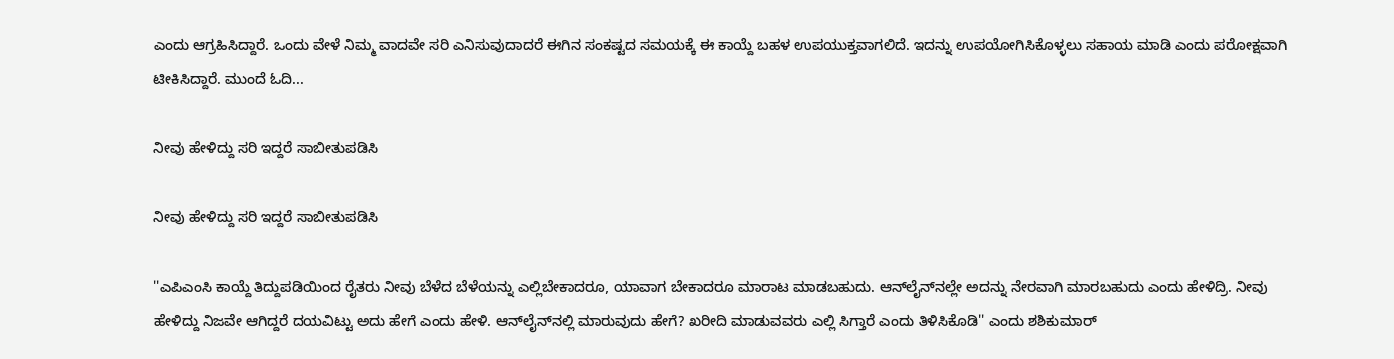ಎಂದು ಆಗ್ರಹಿಸಿದ್ದಾರೆ. ಒಂದು ವೇಳೆ ನಿಮ್ಮ ವಾದವೇ ಸರಿ ಎನಿಸುವುದಾದರೆ ಈಗಿನ ಸಂಕಷ್ಟದ ಸಮಯಕ್ಕೆ ಈ ಕಾಯ್ದೆ ಬಹಳ ಉಪಯುಕ್ತವಾಗಲಿದೆ. ಇದನ್ನು ಉಪಯೋಗಿಸಿಕೊಳ್ಳಲು ಸಹಾಯ ಮಾಡಿ ಎಂದು ಪರೋಕ್ಷವಾಗಿ ಟೀಕಿಸಿದ್ದಾರೆ. ಮುಂದೆ ಓದಿ...

ನೀವು ಹೇಳಿದ್ದು ಸರಿ ಇದ್ದರೆ ಸಾಬೀತುಪಡಿಸಿ

ನೀವು ಹೇಳಿದ್ದು ಸರಿ ಇದ್ದರೆ ಸಾಬೀತುಪಡಿಸಿ

''ಎಪಿಎಂಸಿ ಕಾಯ್ದೆ ತಿದ್ದುಪಡಿಯಿಂದ ರೈತರು ನೀವು ಬೆಳೆದ ಬೆಳೆಯನ್ನು ಎಲ್ಲಿಬೇಕಾದರೂ, ಯಾವಾಗ ಬೇಕಾದರೂ ಮಾರಾಟ ಮಾಡಬಹುದು. ಆನ್‌ಲೈನ್‌ನಲ್ಲೇ ಅದನ್ನು ನೇರವಾಗಿ ಮಾರಬಹುದು ಎಂದು ಹೇಳಿದ್ರಿ. ನೀವು ಹೇಳಿದ್ದು ನಿಜವೇ ಆಗಿದ್ದರೆ ದಯವಿಟ್ಟು ಅದು ಹೇಗೆ ಎಂದು ಹೇಳಿ. ಆನ್‌ಲೈನ್‌ನಲ್ಲಿ ಮಾರುವುದು ಹೇಗೆ? ಖರೀದಿ ಮಾಡುವವರು ಎಲ್ಲಿ ಸಿಗ್ತಾರೆ ಎಂದು ತಿಳಿಸಿಕೊಡಿ'' ಎಂದು ಶಶಿಕುಮಾರ್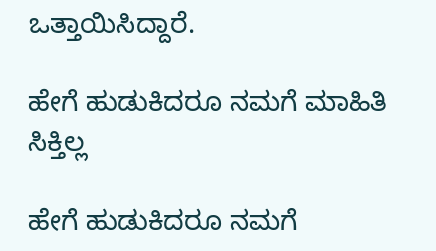ಒತ್ತಾಯಿಸಿದ್ದಾರೆ.

ಹೇಗೆ ಹುಡುಕಿದರೂ ನಮಗೆ ಮಾಹಿತಿ ಸಿಕ್ತಿಲ್ಲ

ಹೇಗೆ ಹುಡುಕಿದರೂ ನಮಗೆ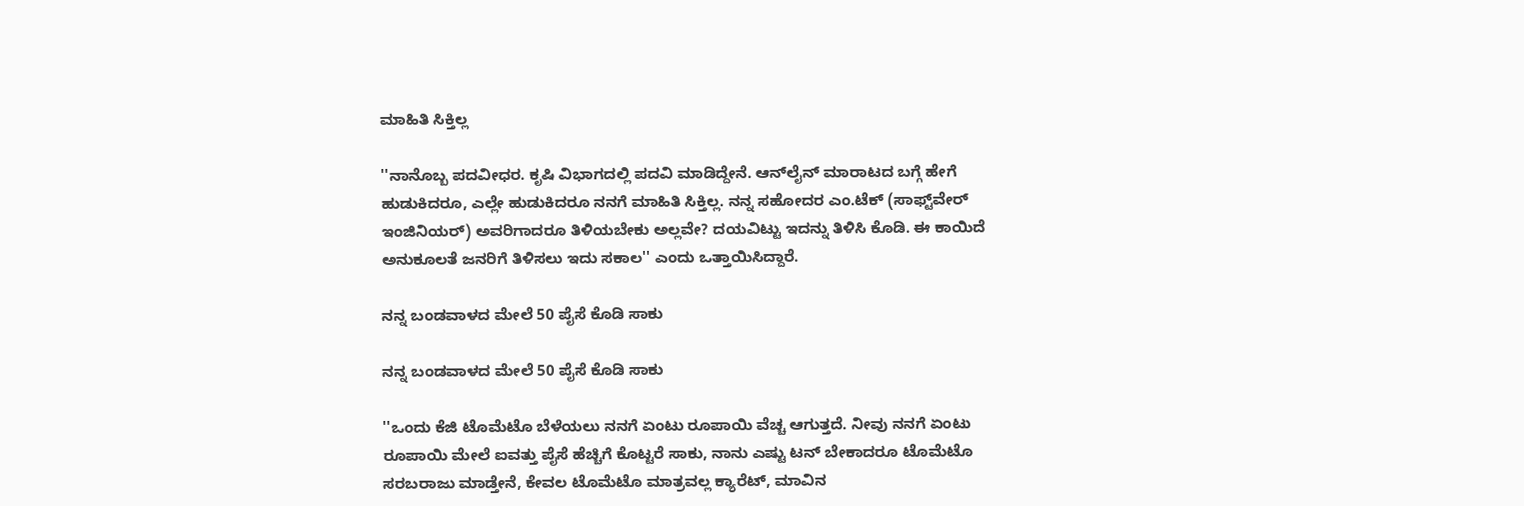ಮಾಹಿತಿ ಸಿಕ್ತಿಲ್ಲ

''ನಾನೊಬ್ಬ ಪದವೀಧರ. ಕೃಷಿ ವಿಭಾಗದಲ್ಲಿ ಪದವಿ ಮಾಡಿದ್ದೇನೆ. ಆನ್‌ಲೈನ್ ಮಾರಾಟದ ಬಗ್ಗೆ ಹೇಗೆ ಹುಡುಕಿದರೂ, ಎಲ್ಲೇ ಹುಡುಕಿದರೂ ನನಗೆ ಮಾಹಿತಿ ಸಿಕ್ತಿಲ್ಲ. ನನ್ನ ಸಹೋದರ ಎಂ.ಟೆಕ್ (ಸಾಫ್ಟ್‌ವೇರ್ ಇಂಜಿನಿಯರ್) ಅವರಿಗಾದರೂ ತಿಳಿಯಬೇಕು ಅಲ್ಲವೇ? ದಯವಿಟ್ಟು ಇದನ್ನು ತಿಳಿಸಿ ಕೊಡಿ. ಈ ಕಾಯಿದೆ ಅನುಕೂಲತೆ ಜನರಿಗೆ ತಿಳಿಸಲು ಇದು ಸಕಾಲ'' ಎಂದು ಒತ್ತಾಯಿಸಿದ್ದಾರೆ.

ನನ್ನ ಬಂಡವಾಳದ ಮೇಲೆ 50 ಪೈಸೆ ಕೊಡಿ ಸಾಕು

ನನ್ನ ಬಂಡವಾಳದ ಮೇಲೆ 50 ಪೈಸೆ ಕೊಡಿ ಸಾಕು

''ಒಂದು ಕೆಜಿ ಟೊಮೆಟೊ ಬೆಳೆಯಲು ನನಗೆ ಏಂಟು ರೂಪಾಯಿ ವೆಚ್ಚ ಆಗುತ್ತದೆ. ನೀವು ನನಗೆ ಏಂಟು ರೂಪಾಯಿ ಮೇಲೆ ಐವತ್ತು ಪೈಸೆ ಹೆಚ್ಚಿಗೆ ಕೊಟ್ಟರೆ ಸಾಕು, ನಾನು ಎಷ್ಟು ಟನ್ ಬೇಕಾದರೂ ಟೊಮೆಟೊ ಸರಬರಾಜು ಮಾಡ್ತೇನೆ, ಕೇವಲ ಟೊಮೆಟೊ ಮಾತ್ರವಲ್ಲ ಕ್ಯಾರೆಟ್, ಮಾವಿನ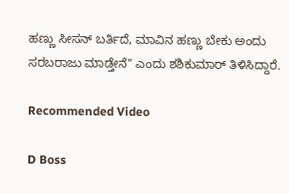ಹಣ್ಣು ಸೀಸನ್ ಬರ್ತಿದೆ, ಮಾವಿನ ಹಣ್ಣು ಬೇಕು ಅಂದು ಸರಬರಾಜು ಮಾಡ್ತೇನೆ'' ಎಂದು ಶಶಿಕುಮಾರ್ ತಿಳಿಸಿದ್ದಾರೆ.

Recommended Video

D Boss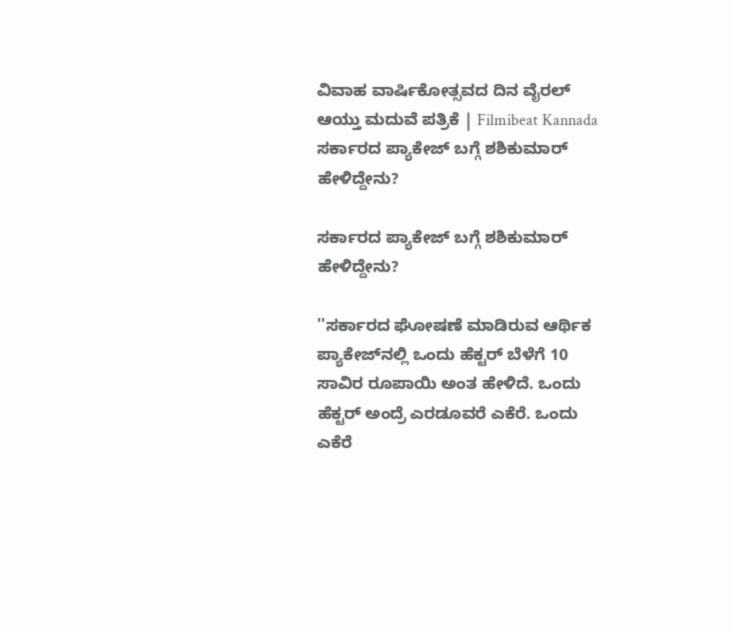ವಿವಾಹ ವಾರ್ಷಿಕೋತ್ಸವದ ದಿನ ವೈರಲ್ ಆಯ್ತು ಮದುವೆ ಪತ್ರಿಕೆ | Filmibeat Kannada
ಸರ್ಕಾರದ ಪ್ಯಾಕೇಜ್‌ ಬಗ್ಗೆ ಶಶಿಕುಮಾರ್ ಹೇಳಿದ್ದೇನು?

ಸರ್ಕಾರದ ಪ್ಯಾಕೇಜ್‌ ಬಗ್ಗೆ ಶಶಿಕುಮಾರ್ ಹೇಳಿದ್ದೇನು?

''ಸರ್ಕಾರದ ಘೋಷಣೆ ಮಾಡಿರುವ ಆರ್ಥಿಕ ಪ್ಯಾಕೇಜ್‌ನಲ್ಲಿ ಒಂದು ಹೆಕ್ಟರ್ ಬೆಳೆಗೆ 10 ಸಾವಿರ ರೂಪಾಯಿ ಅಂತ ಹೇಳಿದೆ. ಒಂದು ಹೆಕ್ಟರ್ ಅಂದ್ರೆ ಎರಡೂವರೆ ಎಕೆರೆ. ಒಂದು ಎಕೆರೆ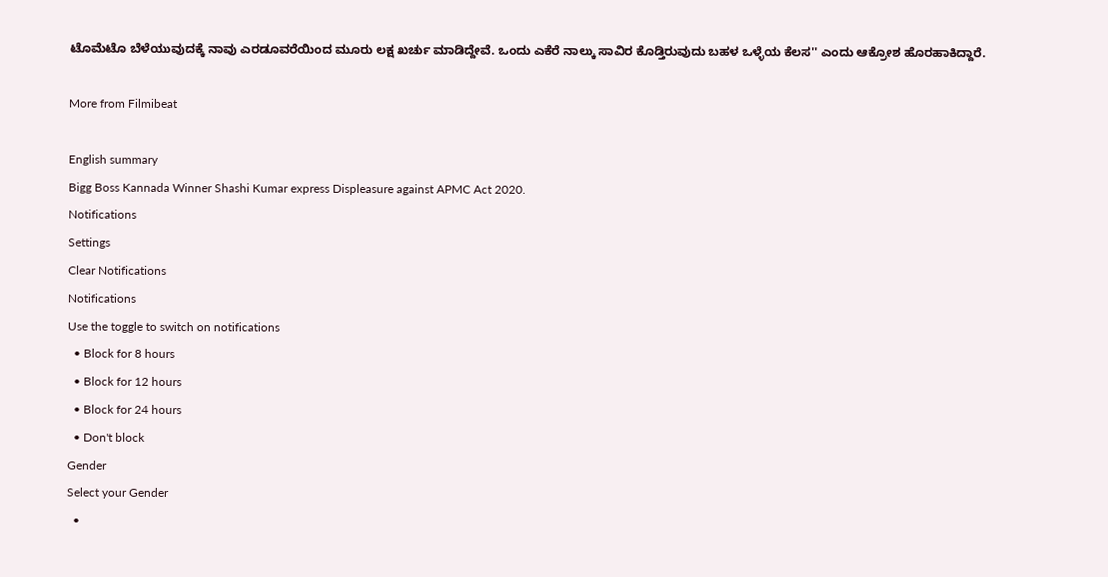ಟೊಮೆಟೊ ಬೆಳೆಯುವುದಕ್ಕೆ ನಾವು ಎರಡೂವರೆಯಿಂದ ಮೂರು ಲಕ್ಷ ಖರ್ಚು ಮಾಡಿದ್ದೇವೆ. ಒಂದು ಎಕೆರೆ ನಾಲ್ಕು ಸಾವಿರ ಕೊಡ್ತಿರುವುದು ಬಹಳ ಒಳ್ಳೆಯ ಕೆಲಸ'' ಎಂದು ಆಕ್ರೋಶ ಹೊರಹಾಕಿದ್ದಾರೆ.

More from Filmibeat

English summary
Bigg Boss Kannada Winner Shashi Kumar express Displeasure against APMC Act 2020.
Notifications
Settings
Clear Notifications
Notifications
Use the toggle to switch on notifications
  • Block for 8 hours
  • Block for 12 hours
  • Block for 24 hours
  • Don't block
Gender
Select your Gender
  •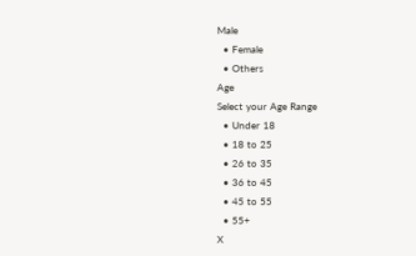Male
  • Female
  • Others
Age
Select your Age Range
  • Under 18
  • 18 to 25
  • 26 to 35
  • 36 to 45
  • 45 to 55
  • 55+
X